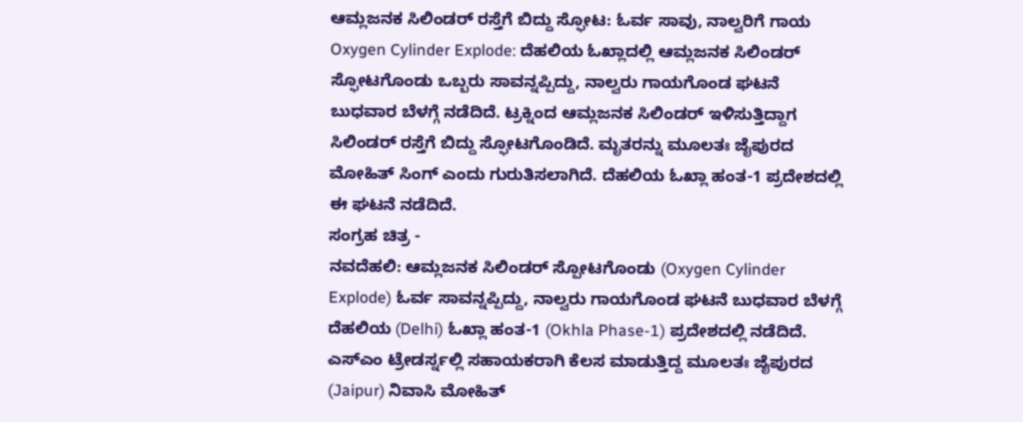ಆಮ್ಲಜನಕ ಸಿಲಿಂಡರ್ ರಸ್ತೆಗೆ ಬಿದ್ದು ಸ್ಫೋಟ: ಓರ್ವ ಸಾವು, ನಾಲ್ವರಿಗೆ ಗಾಯ
Oxygen Cylinder Explode: ದೆಹಲಿಯ ಓಖ್ಲಾದಲ್ಲಿ ಆಮ್ಲಜನಕ ಸಿಲಿಂಡರ್ ಸ್ಫೋಟಗೊಂಡು ಒಬ್ಬರು ಸಾವನ್ನಪ್ಪಿದ್ದು, ನಾಲ್ವರು ಗಾಯಗೊಂಡ ಘಟನೆ ಬುಧವಾರ ಬೆಳಗ್ಗೆ ನಡೆದಿದೆ. ಟ್ರಕ್ನಿಂದ ಆಮ್ಲಜನಕ ಸಿಲಿಂಡರ್ ಇಳಿಸುತ್ತಿದ್ದಾಗ ಸಿಲಿಂಡರ್ ರಸ್ತೆಗೆ ಬಿದ್ದು ಸ್ಫೋಟಗೊಂಡಿದೆ. ಮೃತರನ್ನು ಮೂಲತಃ ಜೈಪುರದ ಮೋಹಿತ್ ಸಿಂಗ್ ಎಂದು ಗುರುತಿಸಲಾಗಿದೆ. ದೆಹಲಿಯ ಓಖ್ಲಾ ಹಂತ-1 ಪ್ರದೇಶದಲ್ಲಿ ಈ ಘಟನೆ ನಡೆದಿದೆ.
ಸಂಗ್ರಹ ಚಿತ್ರ -
ನವದೆಹಲಿ: ಆಮ್ಲಜನಕ ಸಿಲಿಂಡರ್ ಸ್ಪೋಟಗೊಂಡು (Oxygen Cylinder Explode) ಓರ್ವ ಸಾವನ್ನಪ್ಪಿದ್ದು, ನಾಲ್ವರು ಗಾಯಗೊಂಡ ಘಟನೆ ಬುಧವಾರ ಬೆಳಗ್ಗೆ ದೆಹಲಿಯ (Delhi) ಓಖ್ಲಾ ಹಂತ-1 (Okhla Phase-1) ಪ್ರದೇಶದಲ್ಲಿ ನಡೆದಿದೆ. ಎಸ್ಎಂ ಟ್ರೇಡರ್ಸ್ನಲ್ಲಿ ಸಹಾಯಕರಾಗಿ ಕೆಲಸ ಮಾಡುತ್ತಿದ್ದ ಮೂಲತಃ ಜೈಪುರದ (Jaipur) ನಿವಾಸಿ ಮೋಹಿತ್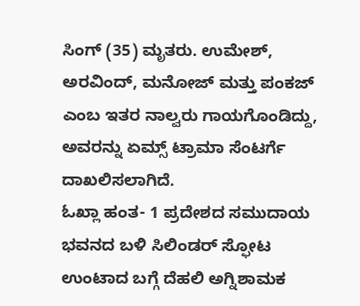ಸಿಂಗ್ (35) ಮೃತರು. ಉಮೇಶ್, ಅರವಿಂದ್, ಮನೋಜ್ ಮತ್ತು ಪಂಕಜ್ ಎಂಬ ಇತರ ನಾಲ್ವರು ಗಾಯಗೊಂಡಿದ್ದು, ಅವರನ್ನು ಏಮ್ಸ್ ಟ್ರಾಮಾ ಸೆಂಟರ್ಗೆ ದಾಖಲಿಸಲಾಗಿದೆ.
ಓಖ್ಲಾ ಹಂತ- 1 ಪ್ರದೇಶದ ಸಮುದಾಯ ಭವನದ ಬಳಿ ಸಿಲಿಂಡರ್ ಸ್ಫೋಟ ಉಂಟಾದ ಬಗ್ಗೆ ದೆಹಲಿ ಅಗ್ನಿಶಾಮಕ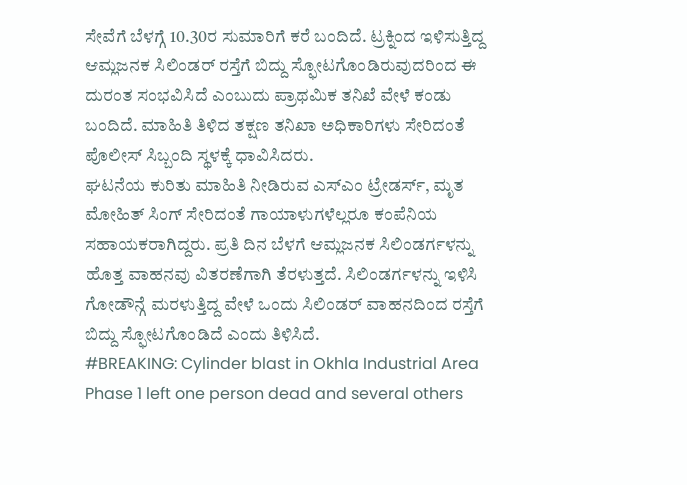ಸೇವೆಗೆ ಬೆಳಗ್ಗೆ 10.30ರ ಸುಮಾರಿಗೆ ಕರೆ ಬಂದಿದೆ. ಟ್ರಕ್ನಿಂದ ಇಳಿಸುತ್ತಿದ್ದ ಆಮ್ಲಜನಕ ಸಿಲಿಂಡರ್ ರಸ್ತೆಗೆ ಬಿದ್ದು ಸ್ಫೋಟಗೊಂಡಿರುವುದರಿಂದ ಈ ದುರಂತ ಸಂಭವಿಸಿದೆ ಎಂಬುದು ಪ್ರಾಥಮಿಕ ತನಿಖೆ ವೇಳೆ ಕಂಡು ಬಂದಿದೆ. ಮಾಹಿತಿ ತಿಳಿದ ತಕ್ಷಣ ತನಿಖಾ ಅಧಿಕಾರಿಗಳು ಸೇರಿದಂತೆ ಪೊಲೀಸ್ ಸಿಬ್ಬಂದಿ ಸ್ಥಳಕ್ಕೆ ಧಾವಿಸಿದರು.
ಘಟನೆಯ ಕುರಿತು ಮಾಹಿತಿ ನೀಡಿರುವ ಎಸ್ಎಂ ಟ್ರೇಡರ್ಸ್, ಮೃತ ಮೋಹಿತ್ ಸಿಂಗ್ ಸೇರಿದಂತೆ ಗಾಯಾಳುಗಳೆಲ್ಲರೂ ಕಂಪೆನಿಯ ಸಹಾಯಕರಾಗಿದ್ದರು. ಪ್ರತಿ ದಿನ ಬೆಳಗೆ ಆಮ್ಲಜನಕ ಸಿಲಿಂಡರ್ಗಳನ್ನು ಹೊತ್ತ ವಾಹನವು ವಿತರಣೆಗಾಗಿ ತೆರಳುತ್ತದೆ. ಸಿಲಿಂಡರ್ಗಳನ್ನು ಇಳಿಸಿ ಗೋಡೌನ್ಗೆ ಮರಳುತ್ತಿದ್ದ ವೇಳೆ ಒಂದು ಸಿಲಿಂಡರ್ ವಾಹನದಿಂದ ರಸ್ತೆಗೆ ಬಿದ್ದು ಸ್ಫೋಟಗೊಂಡಿದೆ ಎಂದು ತಿಳಿಸಿದೆ.
#BREAKING: Cylinder blast in Okhla Industrial Area Phase 1 left one person dead and several others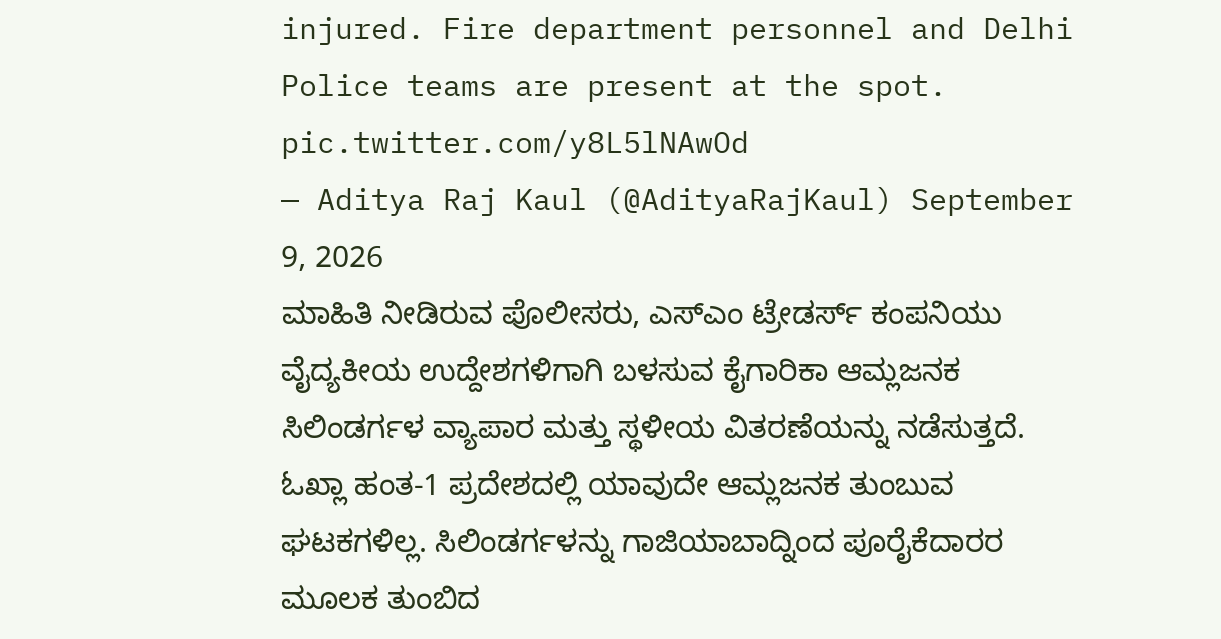injured. Fire department personnel and Delhi Police teams are present at the spot. pic.twitter.com/y8L5lNAwOd
— Aditya Raj Kaul (@AdityaRajKaul) September 9, 2026
ಮಾಹಿತಿ ನೀಡಿರುವ ಪೊಲೀಸರು, ಎಸ್ಎಂ ಟ್ರೇಡರ್ಸ್ ಕಂಪನಿಯು ವೈದ್ಯಕೀಯ ಉದ್ದೇಶಗಳಿಗಾಗಿ ಬಳಸುವ ಕೈಗಾರಿಕಾ ಆಮ್ಲಜನಕ ಸಿಲಿಂಡರ್ಗಳ ವ್ಯಾಪಾರ ಮತ್ತು ಸ್ಥಳೀಯ ವಿತರಣೆಯನ್ನು ನಡೆಸುತ್ತದೆ. ಓಖ್ಲಾ ಹಂತ-1 ಪ್ರದೇಶದಲ್ಲಿ ಯಾವುದೇ ಆಮ್ಲಜನಕ ತುಂಬುವ ಘಟಕಗಳಿಲ್ಲ. ಸಿಲಿಂಡರ್ಗಳನ್ನು ಗಾಜಿಯಾಬಾದ್ನಿಂದ ಪೂರೈಕೆದಾರರ ಮೂಲಕ ತುಂಬಿದ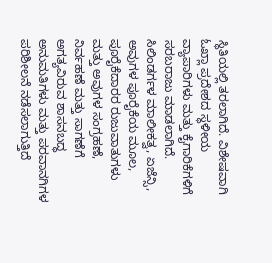ಸ್ಥಿತಿಯಲ್ಲಿ ತರಲಾಗಿದೆ. ವಿಶೇಷವಾಗಿ ಓಖ್ಲಾ ಪ್ರದೇಶದ ಸ್ಥಳೀಯ ವ್ಯಾಪಾರಿಗಳು ಮತ್ತು ಕೈಗಾರಿಕೆಗಳಿಗೆ ಸರಬರಾಜು ಮಾಡಲಾಗಿದೆ. ಸಿಲಿಂಡರ್ಗಳ ಮಾಲೀಕತ್ವ, ಏಜೆನ್ಸಿ, ಅವುಗಳ ಪೂರೈಕೆಯ ಮೂಲ, ಪೂರೈಕೆದಾರರ ರುಜುವಾತುಗಳು ಮತ್ತು ಅವುಗಳ ಸಂಗ್ರಹಣೆ, ನಿರ್ವಹಣೆ ಮತ್ತು ಸಾಗಣೆಗೆ ಅಗತ್ಯವಿರುವ ಶಾಸನಬದ್ಧ ಅನುಮತಿಗಳು ಮತ್ತು ಪರವಾನಗಿಗಳ ಪರಿಶೀಲನೆ ನಡೆಸಲಾಗುತ್ತಿದೆ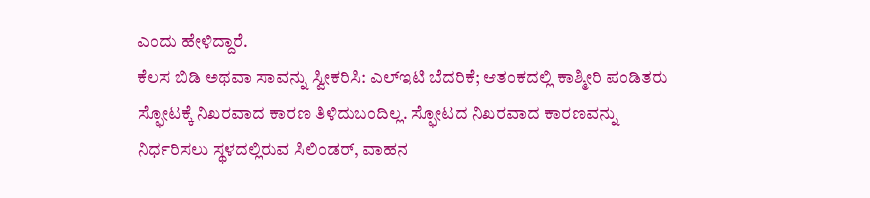ಎಂದು ಹೇಳಿದ್ದಾರೆ.
ಕೆಲಸ ಬಿಡಿ ಅಥವಾ ಸಾವನ್ನು ಸ್ವೀಕರಿಸಿ: ಎಲ್ಇಟಿ ಬೆದರಿಕೆ; ಆತಂಕದಲ್ಲಿ ಕಾಶ್ಮೀರಿ ಪಂಡಿತರು
ಸ್ಫೋಟಕ್ಕೆ ನಿಖರವಾದ ಕಾರಣ ತಿಳಿದುಬಂದಿಲ್ಲ. ಸ್ಫೋಟದ ನಿಖರವಾದ ಕಾರಣವನ್ನು ನಿರ್ಧರಿಸಲು ಸ್ಥಳದಲ್ಲಿರುವ ಸಿಲಿಂಡರ್, ವಾಹನ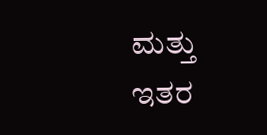ಮತ್ತು ಇತರ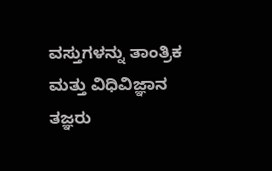ವಸ್ತುಗಳನ್ನು ತಾಂತ್ರಿಕ ಮತ್ತು ವಿಧಿವಿಜ್ಞಾನ ತಜ್ಞರು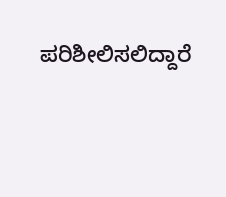ಪರಿಶೀಲಿಸಲಿದ್ದಾರೆ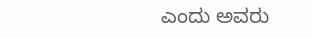ಎಂದು ಅವರು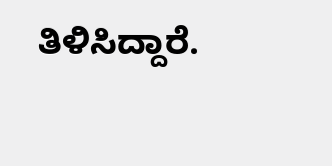ತಿಳಿಸಿದ್ದಾರೆ.